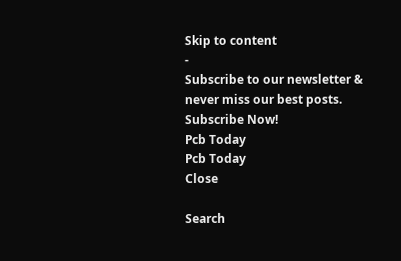Skip to content
-
Subscribe to our newsletter & never miss our best posts. Subscribe Now!
Pcb Today
Pcb Today
Close

Search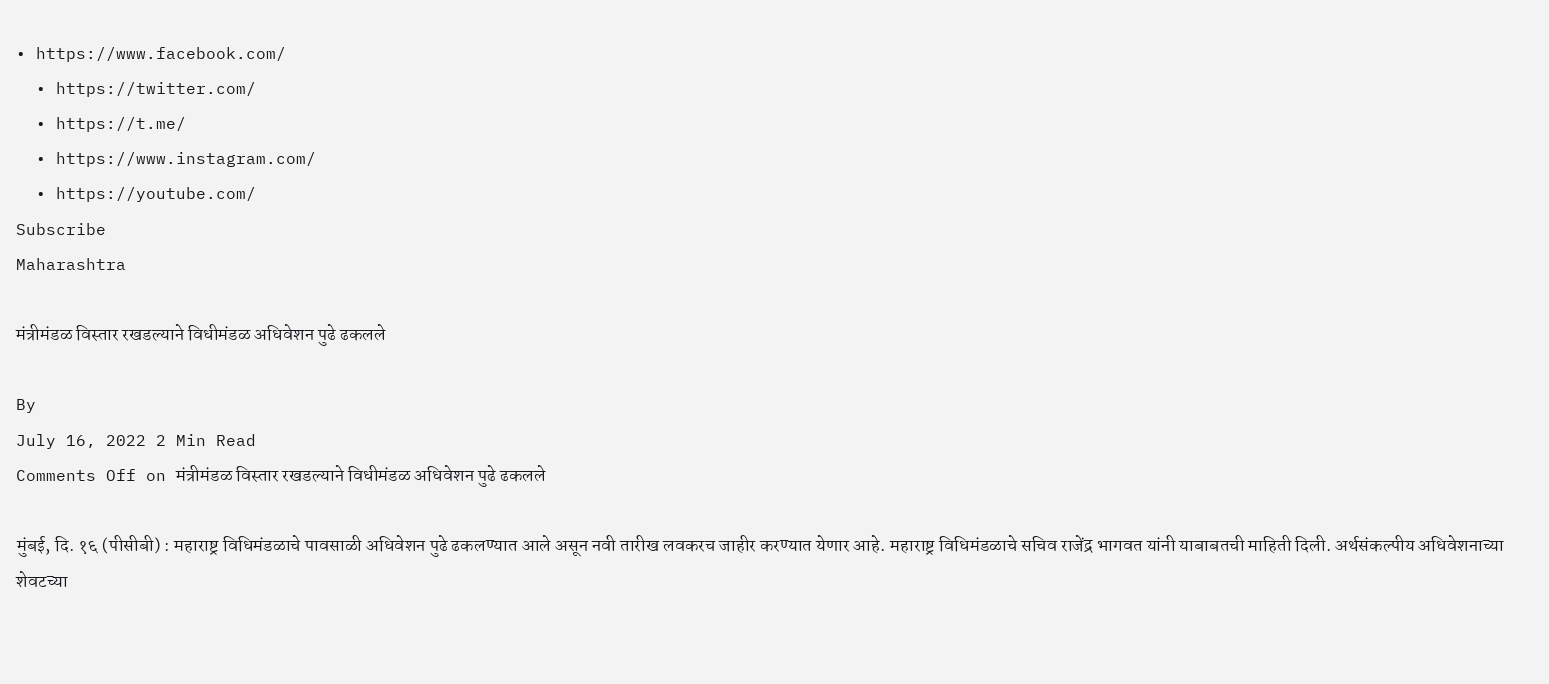• https://www.facebook.com/
  • https://twitter.com/
  • https://t.me/
  • https://www.instagram.com/
  • https://youtube.com/
Subscribe
Maharashtra

मंत्रीमंडळ विस्तार रखडल्याने विधीमंडळ अधिवेशन पुढे ढकलले

By
July 16, 2022 2 Min Read
Comments Off on मंत्रीमंडळ विस्तार रखडल्याने विधीमंडळ अधिवेशन पुढे ढकलले

मुंबई, दि. १६ (पीसीबी) : महाराष्ट्र विधिमंडळाचे पावसाळी अधिवेशन पुढे ढकलण्यात आले असून नवी तारीख लवकरच जाहीर करण्यात येणार आहे. महाराष्ट्र विधिमंडळाचे सचिव राजेंद्र भागवत यांनी याबाबतची माहिती दिली. अर्थसंकल्पीय अधिवेशनाच्या शेवटच्या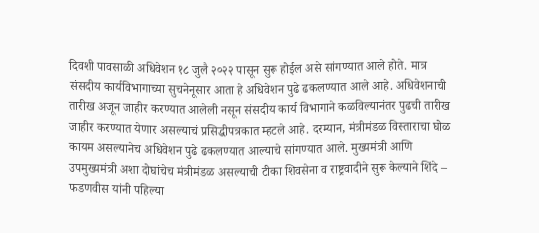दिवशी पावसाळी अधिवेशन १८ जुलै २०२२ पासून सुरू होईल असे सांगण्यात आले होते. मात्र संसदीय कार्यविभागाच्या सुचनेनूसार आता हे अधिवेशन पुढे ढकलण्यात आले आहे. अधिवेशनाची तारीख अजून जाहीर करण्यात आलेली नसून संसदीय कार्य विभागाने कळविल्यानंतर पुढची तारीख जाहीर करण्यात येणार असल्याचं प्रसिद्धीपत्रकात म्हटले आहे. दरम्यान, मंत्रीमंडळ विस्ताराचा घोळ कायम असल्यानेच अधिवेशन पुढे ढकलण्यात आल्याचे सांगण्यात आले. मुख्यमंत्री आणि उपमुख्यमंत्री अशा दोघांचेच मंत्रीमंडळ असल्याची टीका शिवसेना व राष्ट्रवादीने सुरू केल्याने शिंदे – फडणवीस यांनी पहिल्या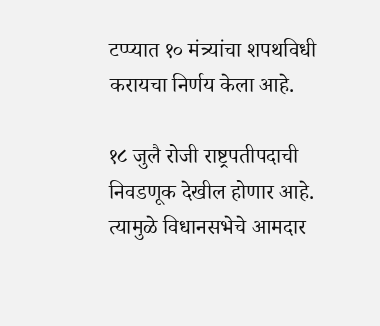टप्प्यात १० मंत्र्यांचा शपथविधी करायचा निर्णय केला आहे.

१८ जुलै रोजी राष्ट्रपतीपदाची निवडणूक देखील होणार आहे. त्यामुळे विधानसभेचे आमदार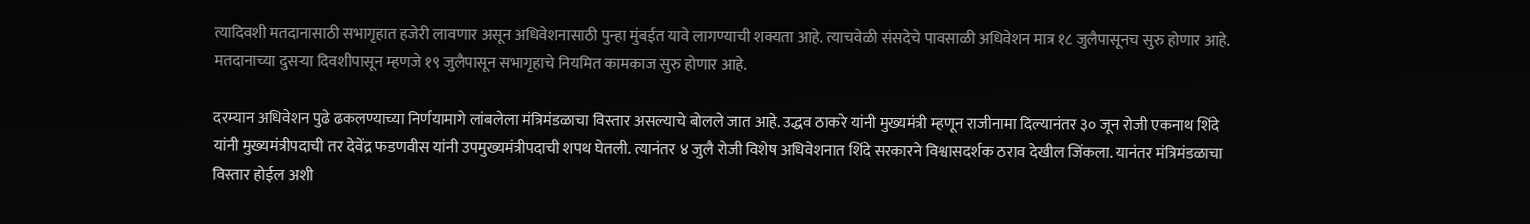त्यादिवशी मतदानासाठी सभागृहात हजेरी लावणार असून अधिवेशनासाठी पुन्हा मुंबईत यावे लागण्याची शक्यता आहे. त्याचवेळी संसदेचे पावसाळी अधिवेशन मात्र १८ जुलैपासूनच सुरु होणार आहे. मतदानाच्या दुसऱ्या दिवशीपासून म्हणजे १९ जुलैपासून सभागृहाचे नियमित कामकाज सुरु होणार आहे.

दरम्यान अधिवेशन पुढे ढकलण्याच्या निर्णयामागे लांबलेला मंत्रिमंडळाचा विस्तार असल्याचे बोलले जात आहे. उद्धव ठाकरे यांनी मुख्यमंत्री म्हणून राजीनामा दिल्यानंतर ३० जून रोजी एकनाथ शिंदे यांनी मुख्यमंत्रीपदाची तर देवेंद्र फडणवीस यांनी उपमुख्यमंत्रीपदाची शपथ घेतली. त्यानंतर ४ जुलै रोजी विशेष अधिवेशनात शिंदे सरकारने विश्वासदर्शक ठराव देखील जिंकला. यानंतर मंत्रिमंडळाचा विस्तार होईल अशी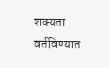शक्यता वर्तविण्यात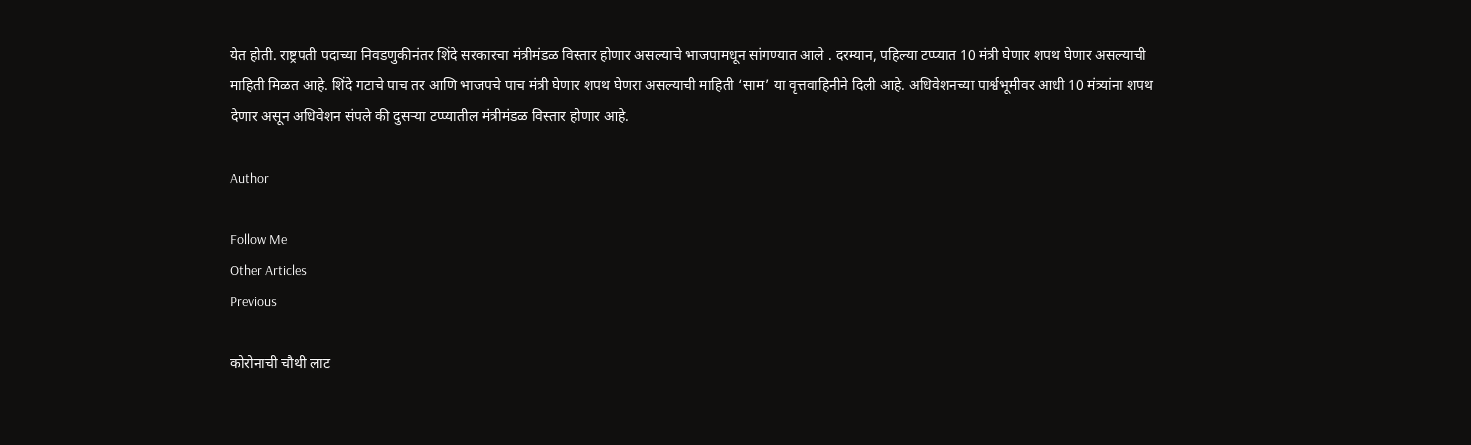येत होती. राष्ट्रपती पदाच्या निवडणुकीनंतर शिंदे सरकारचा मंत्रीमंडळ विस्तार होणार असल्याचे भाजपामधून सांगण्यात आले . दरम्यान, पहिल्या टप्प्यात 10 मंत्री घेणार शपथ घेणार असल्याची माहिती मिळत आहे. शिंदे गटाचे पाच तर आणि भाजपचे पाच मंत्री घेणार शपथ घेणरा असल्याची माहिती ‘साम’ या वृत्तवाहिनीने दिली आहे. अधिवेशनच्या पार्श्वभूमीवर आधी 10 मंत्र्यांना शपथ देणार असून अधिवेशन संपले की दुसऱ्या टप्प्यातील मंत्रीमंडळ विस्तार होणार आहे.

Author

Follow Me
Other Articles
Previous

कोरोनाची चौथी लाट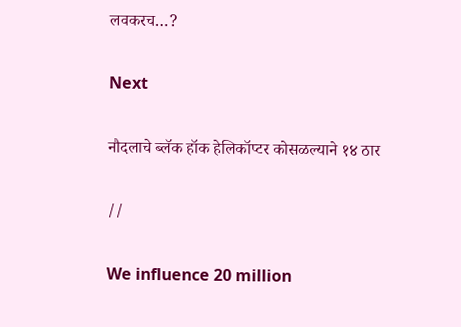लवकरच…?

Next

नौदलाचे ब्लॅक हॉक हेलिकॉप्टर कोसळल्याने १४ ठार

//

We influence 20 million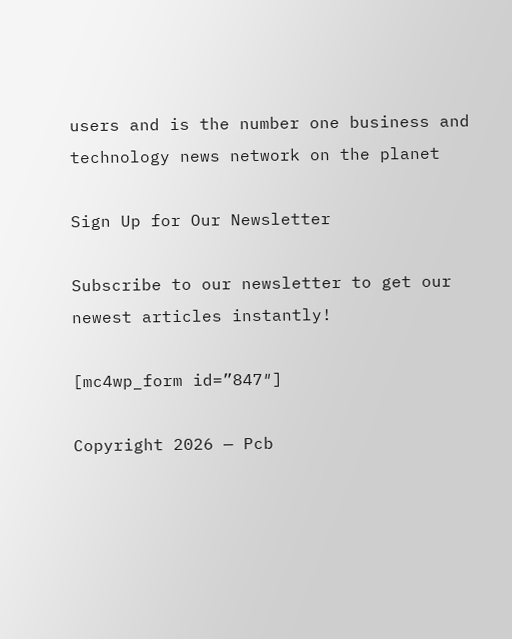users and is the number one business and technology news network on the planet

Sign Up for Our Newsletter

Subscribe to our newsletter to get our newest articles instantly!

[mc4wp_form id=”847″]

Copyright 2026 — Pcb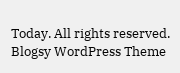Today. All rights reserved. Blogsy WordPress Theme